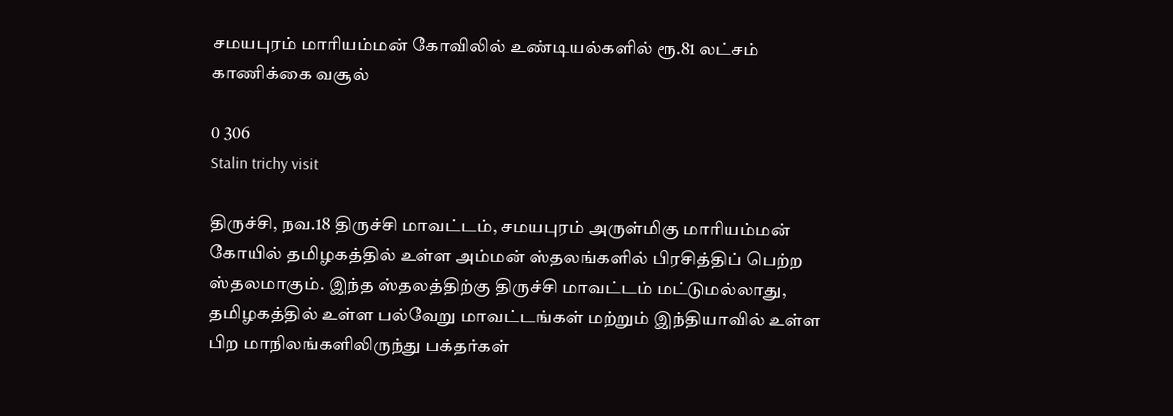சமயபுரம் மாரியம்மன் கோவிலில் உண்டியல்களில் ரூ.81 லட்சம் காணிக்கை வசூல்

0 306
Stalin trichy visit

திருச்சி, நவ.18 திருச்சி மாவட்டம், சமயபுரம் அருள்மிகு மாரியம்மன் கோயில் தமிழகத்தில் உள்ள அம்மன் ஸ்தலங்களில் பிரசித்திப் பெற்ற ஸ்தலமாகும். இந்த ஸ்தலத்திற்கு திருச்சி மாவட்டம் மட்டுமல்லாது, தமிழகத்தில் உள்ள பல்வேறு மாவட்டங்கள் மற்றும் இந்தியாவில் உள்ள பிற மாநிலங்களிலிருந்து பக்தர்கள்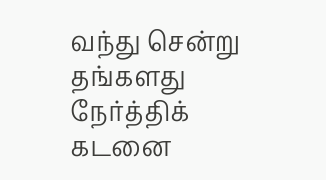வந்து சென்று தங்களது நேர்த்திக் கடனை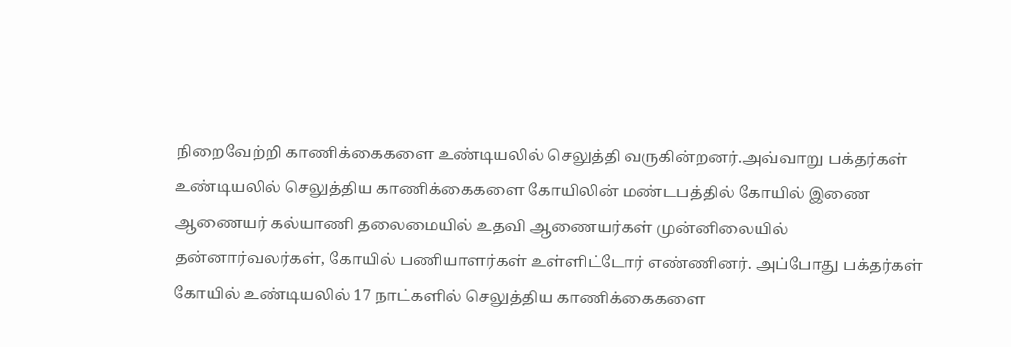நிறைவேற்றி காணிக்கைகளை உண்டியலில் செலுத்தி வருகின்றனர்.அவ்வாறு பக்தர்கள் உண்டியலில் செலுத்திய காணிக்கைகளை கோயிலின் மண்டபத்தில் கோயில் இணை ஆணையர் கல்யாணி தலைமையில் உதவி ஆணையர்கள் முன்னிலையில் தன்னார்வலர்கள், கோயில் பணியாளர்கள் உள்ளிட்டோர் எண்ணினர். அப்போது பக்தர்கள் கோயில் உண்டியலில் 17 நாட்களில் செலுத்திய காணிக்கைகளை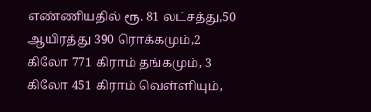எண்ணியதில் ரூ. 81 லட்சத்து,50 ஆயிரத்து 390 ரொக்கமும்,2 கிலோ 771 கிராம் தங்கமும், 3 கிலோ 451 கிராம் வெள்ளியும்,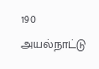190 அயல்நாட்டு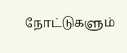நோட்டுகளும்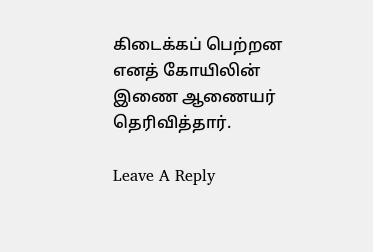கிடைக்கப் பெற்றன எனத் கோயிலின் இணை ஆணையர் தெரிவித்தார்.

Leave A Reply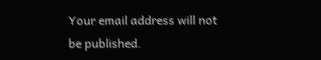Your email address will not be published.